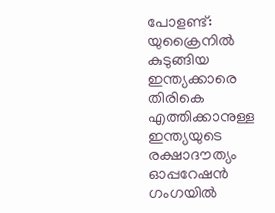പോളണ്ട്: യുക്രൈനിൽ കുടുങ്ങിയ ഇന്ത്യക്കാരെ തിരികെ എത്തിക്കാനുള്ള ഇന്ത്യയുടെ രക്ഷാദൗത്യം ഓപ്പറേഷൻ ഗംഗയിൽ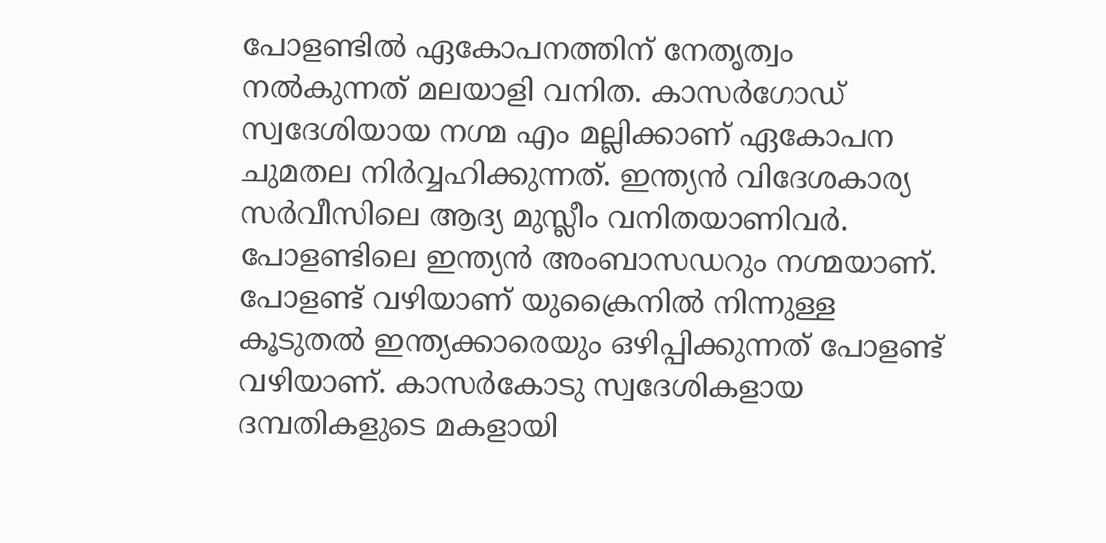പോളണ്ടിൽ ഏകോപനത്തിന് നേതൃത്വം നൽകുന്നത് മലയാളി വനിത. കാസർഗോഡ് സ്വദേശിയായ നഗ്മ എം മല്ലിക്കാണ് ഏകോപന ചുമതല നിർവ്വഹിക്കുന്നത്. ഇന്ത്യൻ വിദേശകാര്യ സർവീസിലെ ആദ്യ മുസ്ലീം വനിതയാണിവർ. പോളണ്ടിലെ ഇന്ത്യൻ അംബാസഡറും നഗ്മയാണ്.
പോളണ്ട് വഴിയാണ് യുക്രൈനിൽ നിന്നുള്ള കൂടുതൽ ഇന്ത്യക്കാരെയും ഒഴിപ്പിക്കുന്നത് പോളണ്ട് വഴിയാണ്. കാസർകോടു സ്വദേശികളായ ദമ്പതികളുടെ മകളായി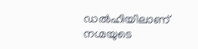ഡൽഹിയിലാണ് നഗ്മയുടെ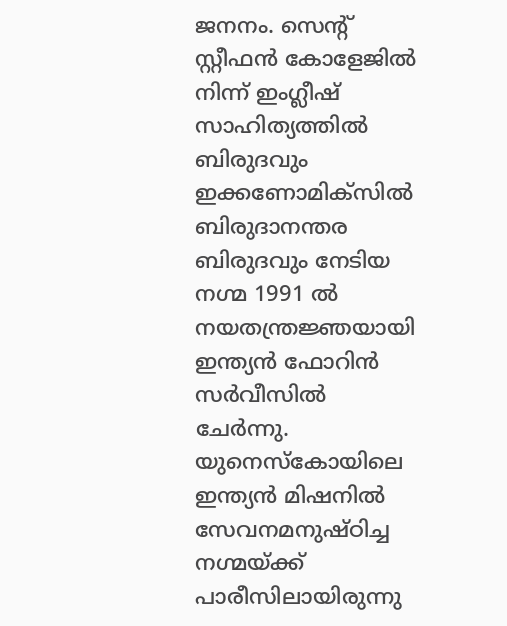ജനനം. സെന്റ് സ്റ്റീഫൻ കോളേജിൽ നിന്ന് ഇംഗ്ലീഷ് സാഹിത്യത്തിൽ ബിരുദവും ഇക്കണോമിക്സിൽ ബിരുദാനന്തര ബിരുദവും നേടിയ നഗ്മ 1991 ൽ നയതന്ത്രജ്ഞയായി ഇന്ത്യൻ ഫോറിൻ സർവീസിൽ ചേർന്നു. യുനെസ്കോയിലെ ഇന്ത്യൻ മിഷനിൽ സേവനമനുഷ്ഠിച്ച നഗ്മയ്ക്ക് പാരീസിലായിരുന്നു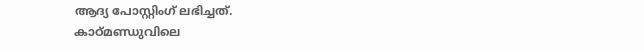ആദ്യ പോസ്റ്റിംഗ് ലഭിച്ചത്.
കാഠ്മണ്ഡുവിലെ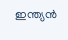ഇന്ത്യൻ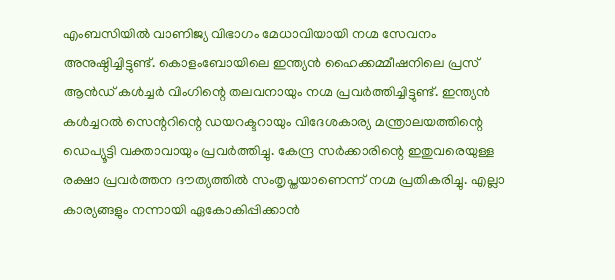എംബസിയിൽ വാണിജ്യ വിഭാഗം മേധാവിയായി നഗ്മ സേവനം അനുഷ്ഠിച്ചിട്ടുണ്ട്. കൊളംബോയിലെ ഇന്ത്യൻ ഹൈക്കമ്മീഷനിലെ പ്രസ് ആൻഡ് കൾച്ചർ വിംഗിന്റെ തലവനായും നഗ്മ പ്രവർത്തിച്ചിട്ടുണ്ട്. ഇന്ത്യൻ കൾച്ചറൽ സെന്ററിന്റെ ഡയറക്ടറായും വിദേശകാര്യ മന്ത്രാലയത്തിന്റെ ഡെപ്യൂട്ടി വക്താവായും പ്രവർത്തിച്ചു. കേന്ദ്ര സർക്കാരിന്റെ ഇതുവരെയുള്ള രക്ഷാ പ്രവർത്തന ദൗത്യത്തിൽ സംതൃപ്തയാണെന്ന് നഗ്മ പ്രതികരിച്ചു. എല്ലാ കാര്യങ്ങളും നന്നായി ഏകോകിപ്പിക്കാൻ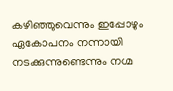കഴിഞ്ഞുവെന്നും ഇപ്പോഴും ഏകോപനം നന്നായി നടക്കുന്നുണ്ടെന്നും നഗ്മ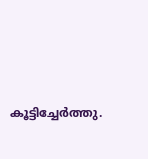കൂട്ടിച്ചേർത്തു.